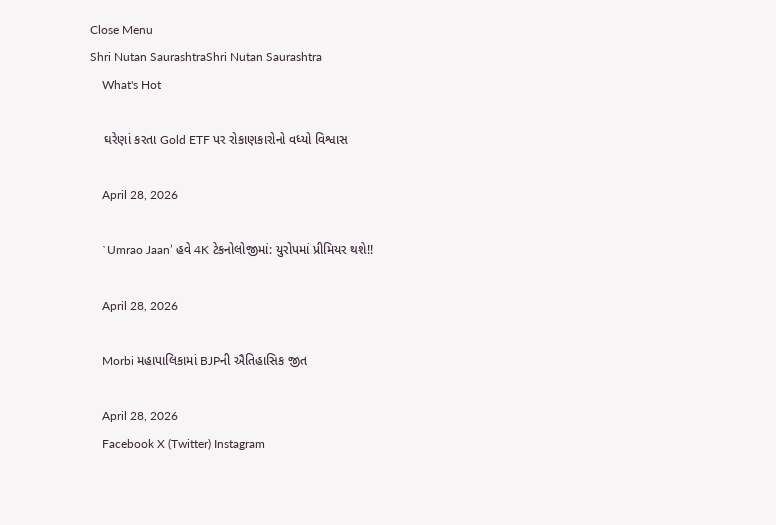Close Menu
Shri Nutan SaurashtraShri Nutan Saurashtra
    What's Hot

    ઘરેણાં કરતા Gold ETF પર રોકાણકારોનો વધ્યો વિશ્વાસ

    April 28, 2026

    `Umrao Jaan’ હવે 4K ટેકનોલોજીમાં: યુરોપમાં પ્રીમિયર થશે!!

    April 28, 2026

    Morbi મહાપાલિકામાં BJPની ઐતિહાસિક જીત

    April 28, 2026
    Facebook X (Twitter) Instagram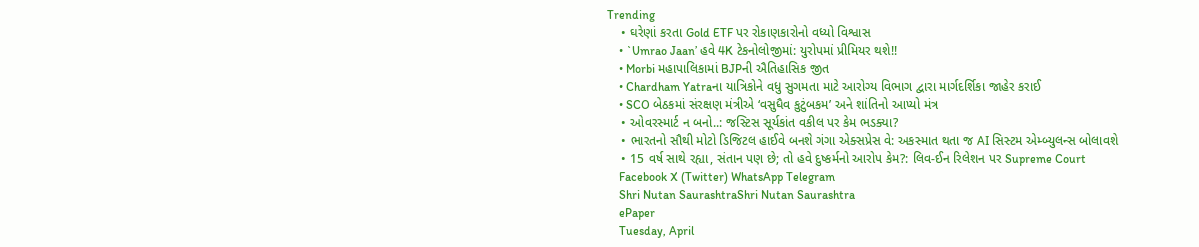Trending
    • ઘરેણાં કરતા Gold ETF પર રોકાણકારોનો વધ્યો વિશ્વાસ
    • `Umrao Jaan’ હવે 4K ટેકનોલોજીમાં: યુરોપમાં પ્રીમિયર થશે!!
    • Morbi મહાપાલિકામાં BJPની ઐતિહાસિક જીત
    • Chardham Yatraના યાત્રિકોને વધુ સુગમતા માટે આરોગ્ય વિભાગ દ્વારા માર્ગદર્શિકા જાહેર કરાઈ
    • SCO બેઠકમાં સંરક્ષણ મંત્રીએ ‘વસુધૈવ કુટુંબકમ’ અને શાંતિનો આપ્યો મંત્ર
    • ઓવરસ્માર્ટ ન બનો..: જસ્ટિસ સૂર્યકાંત વકીલ પર કેમ ભડક્યા?
    • ભારતનો સૌથી મોટો ડિજિટલ હાઈવે બનશે ગંગા એક્સપ્રેસ વે: અકસ્માત થતા જ AI સિસ્ટમ એમ્બ્યુલન્સ બોલાવશે
    • 15 વર્ષ સાથે રહ્યા, સંતાન પણ છે; તો હવે દુષ્કર્મનો આરોપ કેમ?: લિવ-ઈન રિલેશન પર Supreme Court
    Facebook X (Twitter) WhatsApp Telegram
    Shri Nutan SaurashtraShri Nutan Saurashtra
    ePaper
    Tuesday, April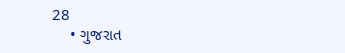28
    • ગુજરાત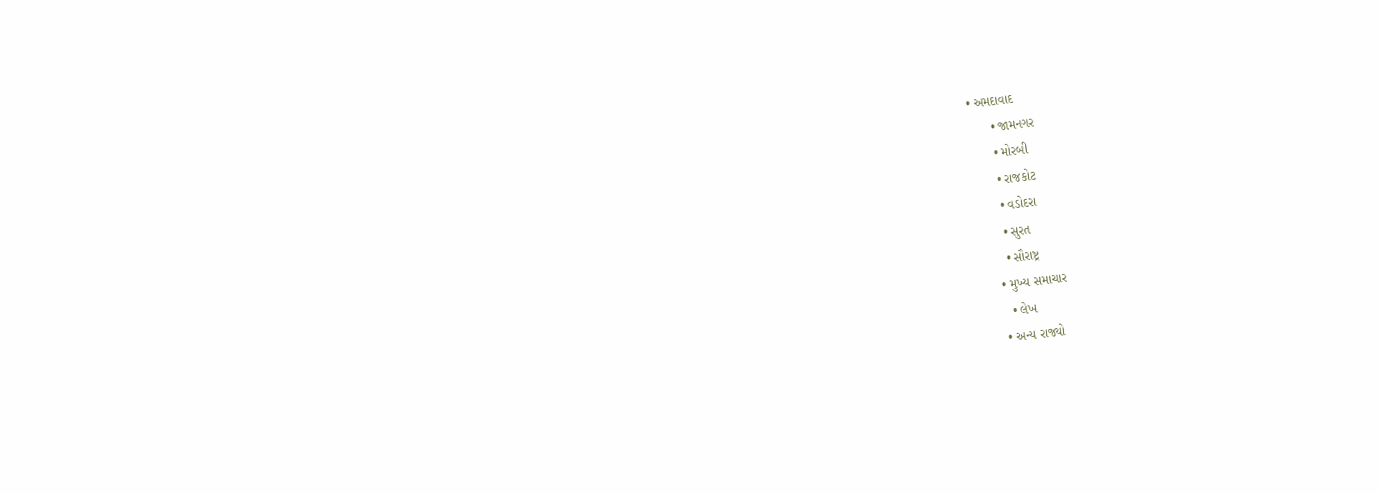• અમદાવાદ
      • જામનગર
      • મોરબી
      • રાજકોટ
      • વડોદરા
      • સુરત
      • સૌરાષ્ટ્ર
    • મુખ્ય સમાચાર
      • લેખ
    • અન્ય રાજ્યો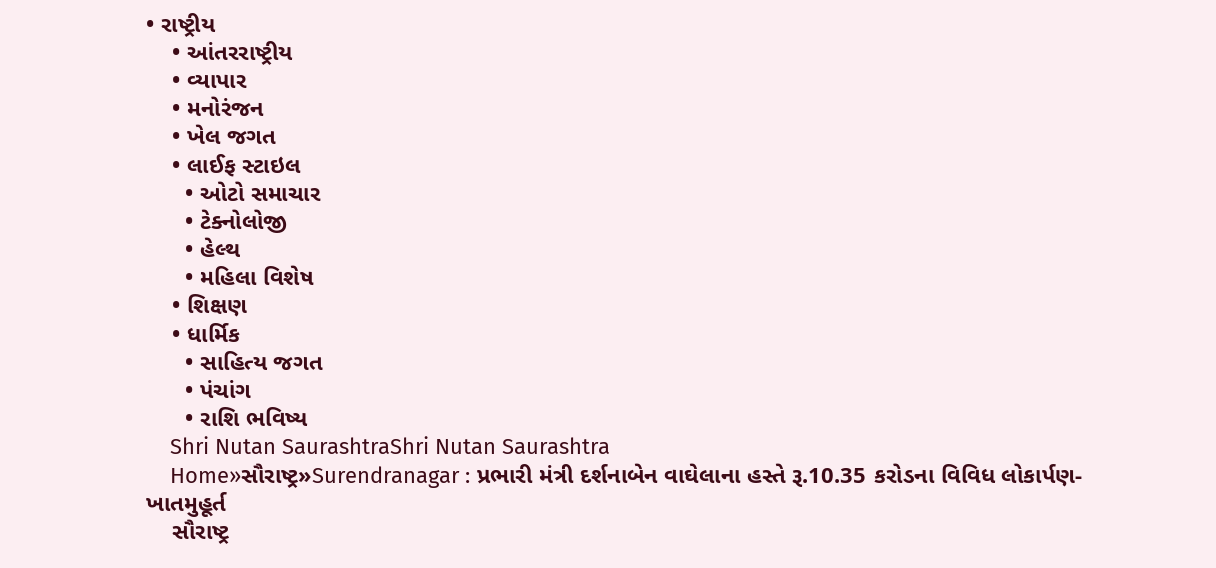• રાષ્ટ્રીય
    • આંતરરાષ્ટ્રીય
    • વ્યાપાર
    • મનોરંજન
    • ખેલ જગત
    • લાઈફ સ્ટાઇલ
      • ઓટો સમાચાર
      • ટેક્નોલોજી
      • હેલ્થ
      • મહિલા વિશેષ
    • શિક્ષણ
    • ધાર્મિક
      • સાહિત્ય જગત
      • પંચાંગ
      • રાશિ ભવિષ્ય
    Shri Nutan SaurashtraShri Nutan Saurashtra
    Home»સૌરાષ્ટ્ર»Surendranagar : પ્રભારી મંત્રી દર્શનાબેન વાઘેલાના હસ્તે રૂ.10.35 કરોડના વિવિધ લોકાર્પણ-ખાતમુહૂર્ત
    સૌરાષ્ટ્ર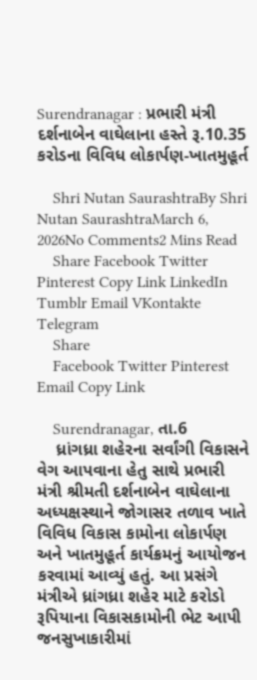Surendranagar : પ્રભારી મંત્રી દર્શનાબેન વાઘેલાના હસ્તે રૂ.10.35 કરોડના વિવિધ લોકાર્પણ-ખાતમુહૂર્ત

    Shri Nutan SaurashtraBy Shri Nutan SaurashtraMarch 6, 2026No Comments2 Mins Read
    Share Facebook Twitter Pinterest Copy Link LinkedIn Tumblr Email VKontakte Telegram
    Share
    Facebook Twitter Pinterest Email Copy Link

    Surendranagar, તા.6
    ધ્રાંગધ્રા શહેરના સર્વાંગી વિકાસને વેગ આપવાના હેતુ સાથે પ્રભારી મંત્રી શ્રીમતી દર્શનાબેન વાઘેલાના અધ્યક્ષસ્થાને જોગાસર તળાવ ખાતે વિવિધ વિકાસ કામોના લોકાર્પણ અને ખાતમુહૂર્ત કાર્યક્રમનું આયોજન કરવામાં આવ્યું હતું. આ પ્રસંગે મંત્રીએ ધ્રાંગધ્રા શહેર માટે કરોડો રૂપિયાના વિકાસકામોની ભેટ આપી જનસુખાકારીમાં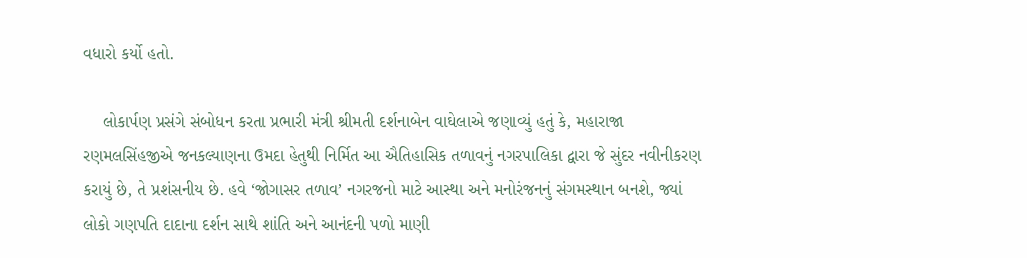વધારો કર્યો હતો.

    લોકાર્પણ પ્રસંગે સંબોધન કરતા પ્રભારી મંત્રી શ્રીમતી દર્શનાબેન વાઘેલાએ જણાવ્યું હતું કે, મહારાજા રણમલસિંહજીએ જનકલ્યાણના ઉમદા હેતુથી નિર્મિત આ ઐતિહાસિક તળાવનું નગરપાલિકા દ્વારા જે સુંદર નવીનીકરણ કરાયું છે, તે પ્રશંસનીય છે. હવે ‘જોગાસર તળાવ’ નગરજનો માટે આસ્થા અને મનોરંજનનું સંગમસ્થાન બનશે, જ્યાં લોકો ગણપતિ દાદાના દર્શન સાથે શાંતિ અને આનંદની પળો માણી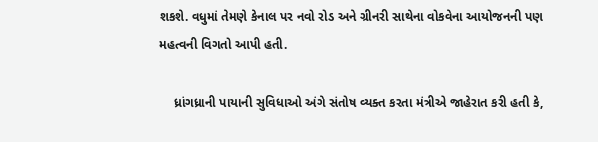શકશે. વધુમાં તેમણે કેનાલ પર નવો રોડ અને ગ્રીનરી સાથેના વોકવેના આયોજનની પણ મહત્વની વિગતો આપી હતી.

    ધ્રાંગધ્રાની પાયાની સુવિધાઓ અંગે સંતોષ વ્યક્ત કરતા મંત્રીએ જાહેરાત કરી હતી કે,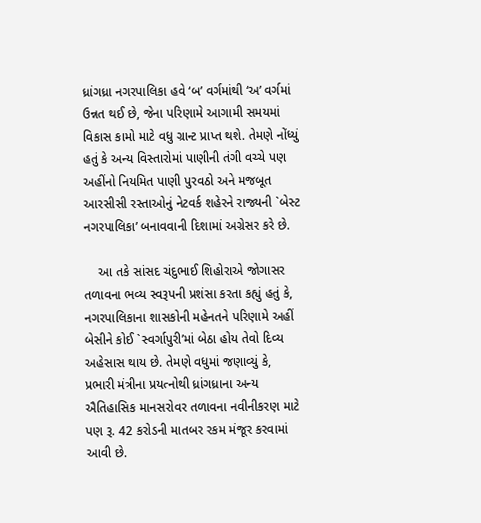ધ્રાંગધ્રા નગરપાલિકા હવે ‘બ’ વર્ગમાંથી ‘અ’ વર્ગમાં ઉન્નત થઈ છે, જેના પરિણામે આગામી સમયમાં વિકાસ કામો માટે વધુ ગ્રાન્ટ પ્રાપ્ત થશે. તેમણે નોંધ્યું હતું કે અન્ય વિસ્તારોમાં પાણીની તંગી વચ્ચે પણ અહીંનો નિયમિત પાણી પુરવઠો અને મજબૂત આરસીસી રસ્તાઓનું નેટવર્ક શહેરને રાજ્યની `બેસ્ટ નગરપાલિકા’ બનાવવાની દિશામાં અગ્રેસર કરે છે.

    આ તકે સાંસદ ચંદુભાઈ શિહોરાએ જોગાસર તળાવના ભવ્ય સ્વરૂપની પ્રશંસા કરતા કહ્યું હતું કે, નગરપાલિકાના શાસકોની મહેનતને પરિણામે અહીં બેસીને કોઈ `સ્વર્ગાપુરી’માં બેઠા હોય તેવો દિવ્ય અહેસાસ થાય છે. તેમણે વધુમાં જણાવ્યું કે, પ્રભારી મંત્રીના પ્રયત્નોથી ધ્રાંગધ્રાના અન્ય ઐતિહાસિક માનસરોવર તળાવના નવીનીકરણ માટે પણ રૂ. 42 કરોડની માતબર રકમ મંજૂર કરવામાં આવી છે.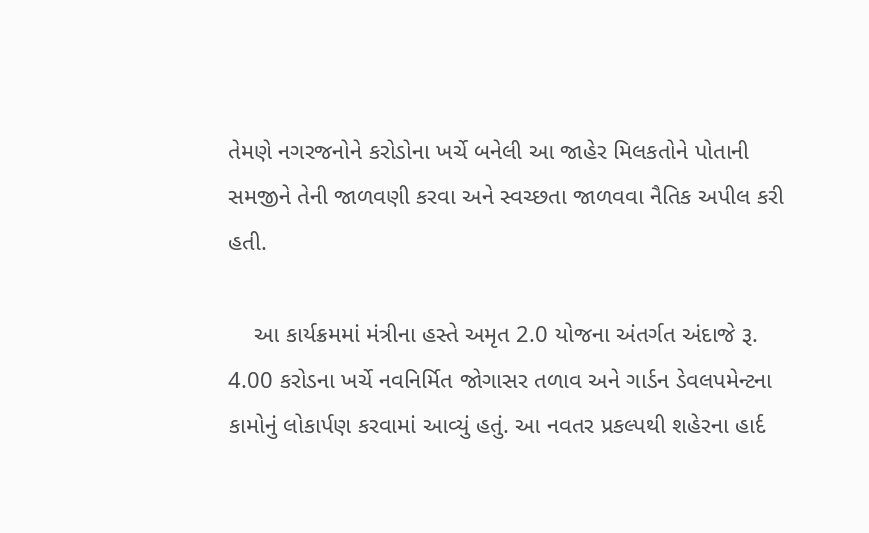તેમણે નગરજનોને કરોડોના ખર્ચે બનેલી આ જાહેર મિલકતોને પોતાની સમજીને તેની જાળવણી કરવા અને સ્વચ્છતા જાળવવા નૈતિક અપીલ કરી હતી.

    આ કાર્યક્રમમાં મંત્રીના હસ્તે અમૃત 2.0 યોજના અંતર્ગત અંદાજે રૂ. 4.00 કરોડના ખર્ચે નવનિર્મિત જોગાસર તળાવ અને ગાર્ડન ડેવલપમેન્ટના કામોનું લોકાર્પણ કરવામાં આવ્યું હતું. આ નવતર પ્રકલ્પથી શહેરના હાર્દ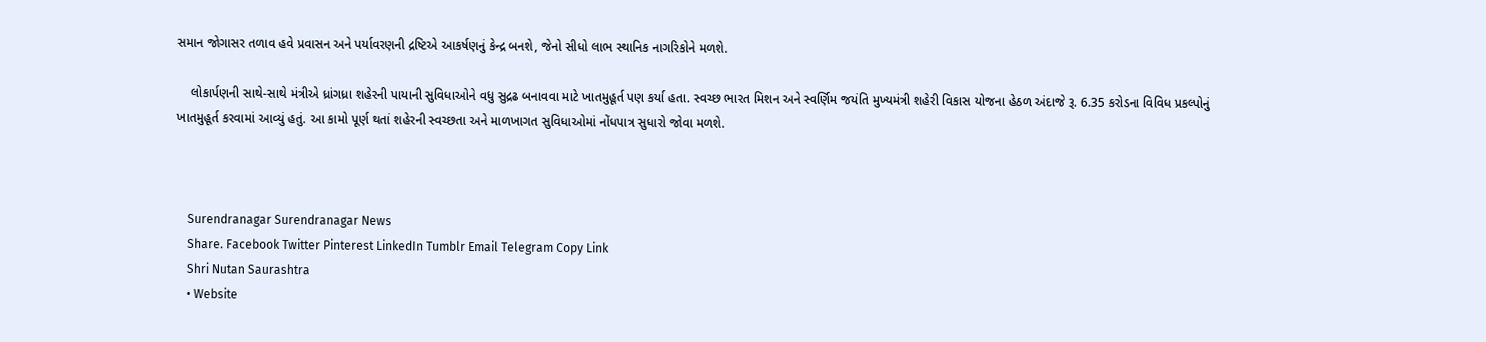સમાન જોગાસર તળાવ હવે પ્રવાસન અને પર્યાવરણની દ્રષ્ટિએ આકર્ષણનું કેન્દ્ર બનશે, જેનો સીધો લાભ સ્થાનિક નાગરિકોને મળશે.

    લોકાર્પણની સાથે-સાથે મંત્રીએ ધ્રાંગધ્રા શહેરની પાયાની સુવિધાઓને વધુ સુદ્રઢ બનાવવા માટે ખાતમુહૂર્ત પણ કર્યા હતા. સ્વચ્છ ભારત મિશન અને સ્વર્ણિમ જયંતિ મુખ્યમંત્રી શહેરી વિકાસ યોજના હેઠળ અંદાજે રૂ. 6.35 કરોડના વિવિધ પ્રકલ્પોનું ખાતમુહૂર્ત કરવામાં આવ્યું હતું. આ કામો પૂર્ણ થતાં શહેરની સ્વચ્છતા અને માળખાગત સુવિધાઓમાં નોંધપાત્ર સુધારો જોવા મળશે.



    Surendranagar Surendranagar News
    Share. Facebook Twitter Pinterest LinkedIn Tumblr Email Telegram Copy Link
    Shri Nutan Saurashtra
    • Website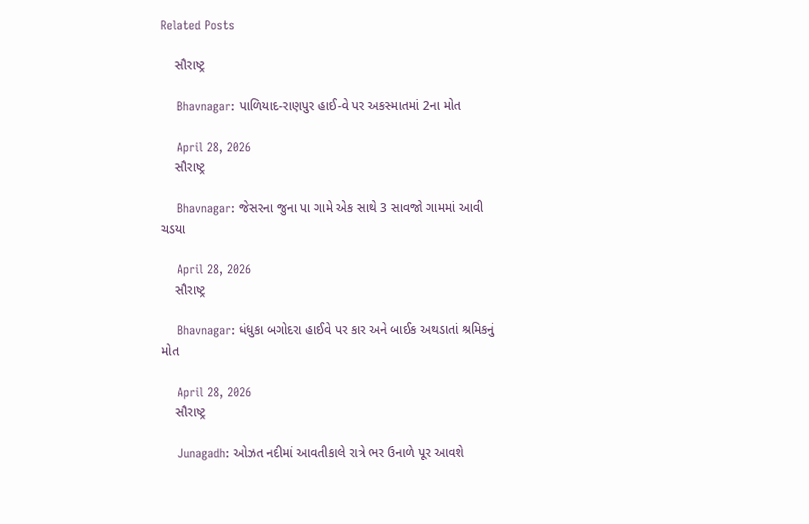Related Posts

    સૌરાષ્ટ્ર

    Bhavnagar: પાળિયાદ-રાણપુર હાઈ-વે પર અકસ્માતમાં 2ના મોત

    April 28, 2026
    સૌરાષ્ટ્ર

    Bhavnagar: જેસરના જુના પા ગામે એક સાથે 3 સાવજો ગામમાં આવી ચડયા

    April 28, 2026
    સૌરાષ્ટ્ર

    Bhavnagar: ધંધુકા બગોદરા હાઈવે પર કાર અને બાઈક અથડાતાં શ્રમિકનું મોત

    April 28, 2026
    સૌરાષ્ટ્ર

    Junagadh: ઓઝત નદીમાં આવતીકાલે રાત્રે ભર ઉનાળે પૂર આવશે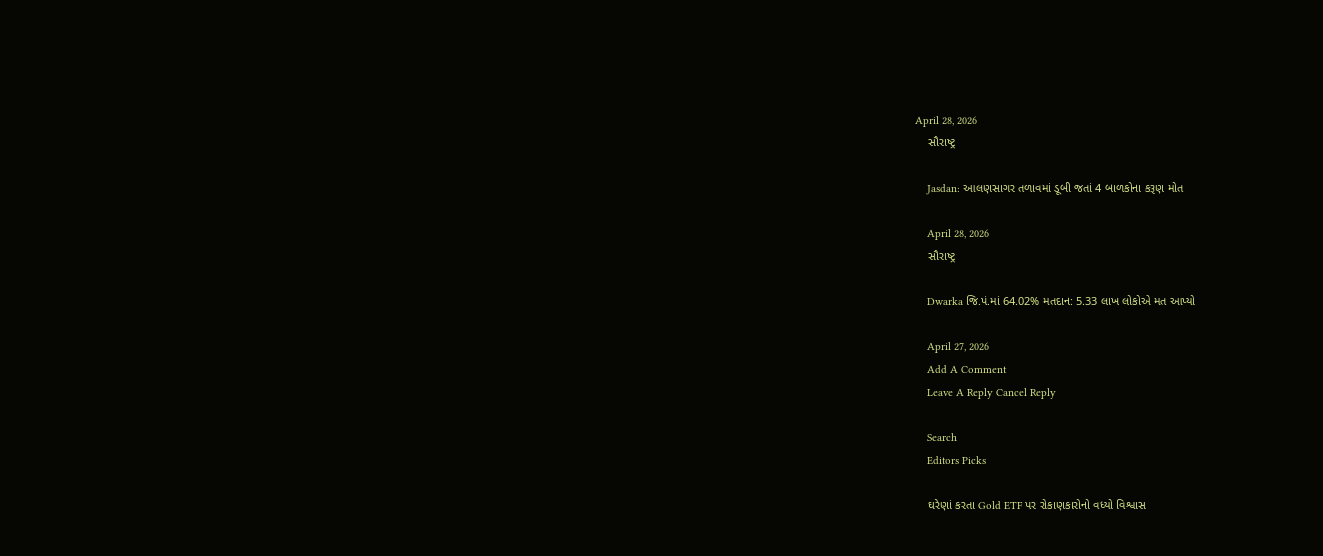April 28, 2026
    સૌરાષ્ટ્ર

    Jasdan: આલણસાગર તળાવમાં ડૂબી જતાં 4 બાળકોના કરૂણ મોત

    April 28, 2026
    સૌરાષ્ટ્ર

    Dwarka જિ.પં.માં 64.02% મતદાન: 5.33 લાખ લોકોએ મત આપ્યો

    April 27, 2026
    Add A Comment
    Leave A Reply Cancel Reply

    Search
    Editors Picks

    ઘરેણાં કરતા Gold ETF પર રોકાણકારોનો વધ્યો વિશ્વાસ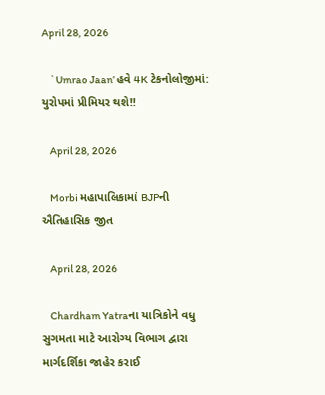April 28, 2026

    `Umrao Jaan’ હવે 4K ટેકનોલોજીમાં: યુરોપમાં પ્રીમિયર થશે!!

    April 28, 2026

    Morbi મહાપાલિકામાં BJPની ઐતિહાસિક જીત

    April 28, 2026

    Chardham Yatraના યાત્રિકોને વધુ સુગમતા માટે આરોગ્ય વિભાગ દ્વારા માર્ગદર્શિકા જાહેર કરાઈ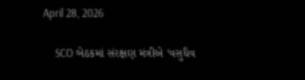April 28, 2026

    SCO બેઠકમાં સંરક્ષણ મંત્રીએ ‘વસુધૈવ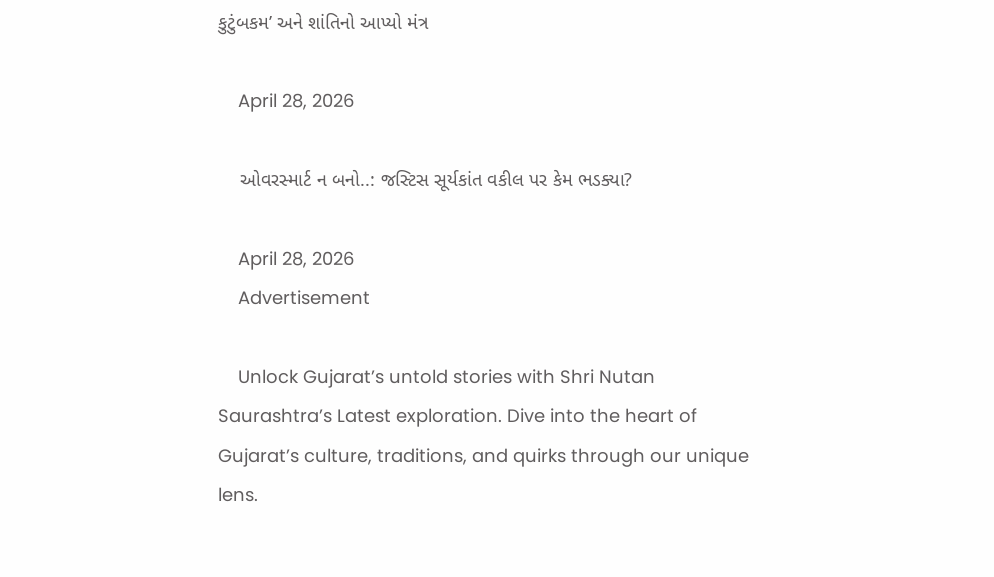કુટુંબકમ’ અને શાંતિનો આપ્યો મંત્ર

    April 28, 2026

    ઓવરસ્માર્ટ ન બનો..: જસ્ટિસ સૂર્યકાંત વકીલ પર કેમ ભડક્યા?

    April 28, 2026
    Advertisement

    Unlock Gujarat’s untold stories with Shri Nutan Saurashtra’s Latest exploration. Dive into the heart of Gujarat’s culture, traditions, and quirks through our unique lens.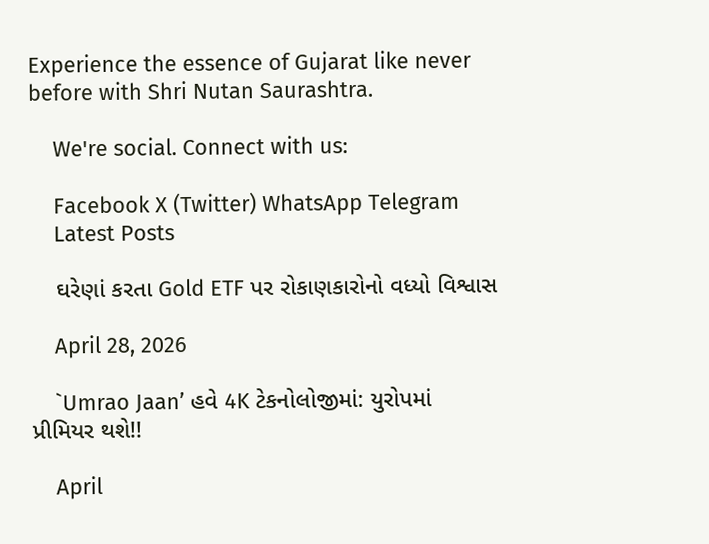Experience the essence of Gujarat like never before with Shri Nutan Saurashtra.

    We're social. Connect with us:

    Facebook X (Twitter) WhatsApp Telegram
    Latest Posts

    ઘરેણાં કરતા Gold ETF પર રોકાણકારોનો વધ્યો વિશ્વાસ

    April 28, 2026

    `Umrao Jaan’ હવે 4K ટેકનોલોજીમાં: યુરોપમાં પ્રીમિયર થશે!!

    April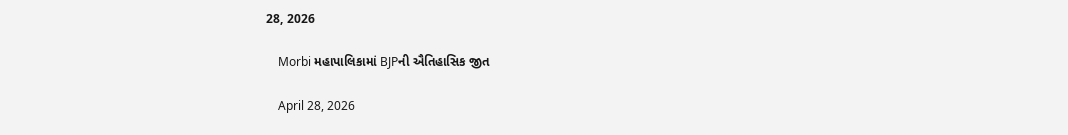28, 2026

    Morbi મહાપાલિકામાં BJPની ઐતિહાસિક જીત

    April 28, 2026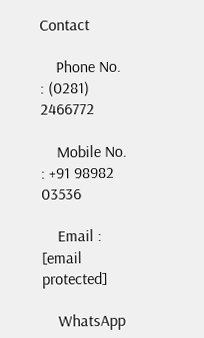Contact

    Phone No. : (0281) 2466772

    Mobile No. : +91 98982 03536

    Email : [email protected]

    WhatsApp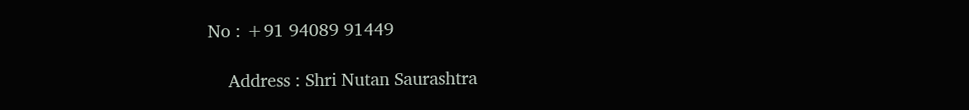No : +91 94089 91449

    Address : Shri Nutan Saurashtra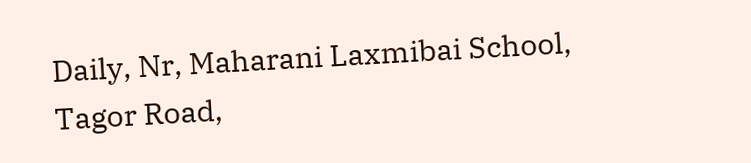Daily, Nr, Maharani Laxmibai School, Tagor Road,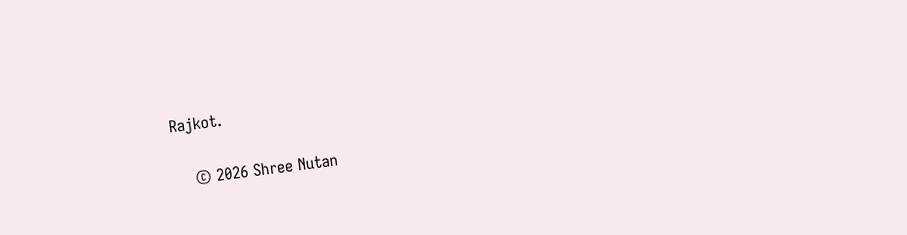Rajkot.

    © 2026 Shree Nutan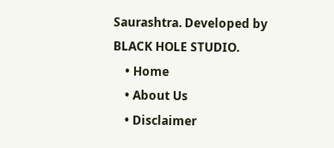Saurashtra. Developed by BLACK HOLE STUDIO.
    • Home
    • About Us
    • Disclaimer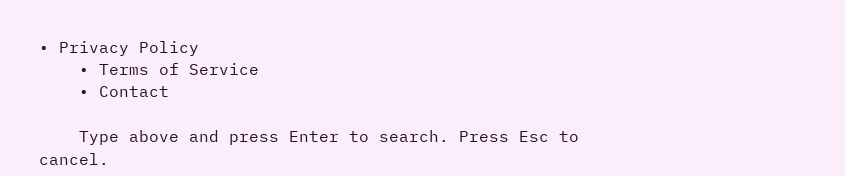• Privacy Policy
    • Terms of Service
    • Contact

    Type above and press Enter to search. Press Esc to cancel.